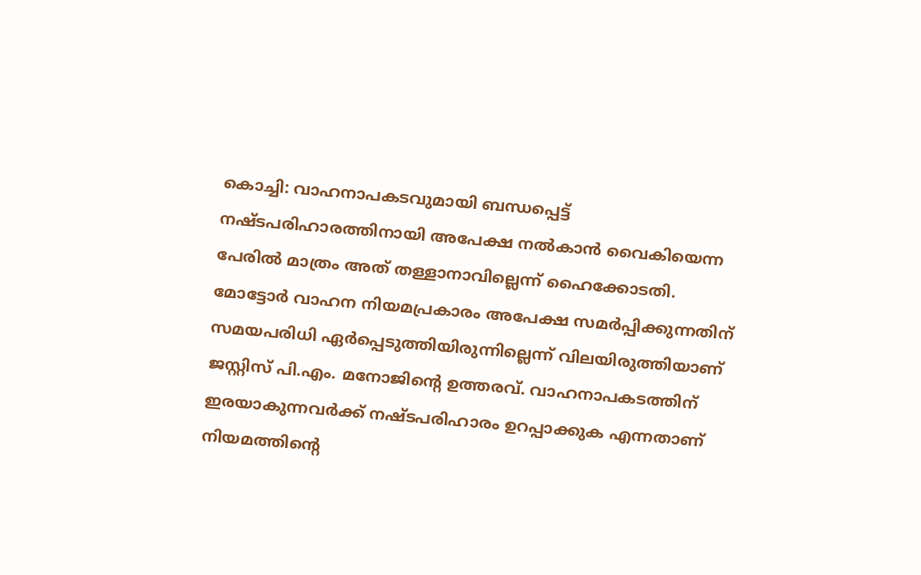കൊച്ചി: വാഹനാപകടവുമായി ബന്ധപ്പെട്ട് നഷ്ടപരിഹാരത്തിനായി അപേക്ഷ നൽകാൻ വൈകിയെന്ന പേരിൽ മാത്രം അത് തള്ളാനാവില്ലെന്ന് ഹൈക്കോടതി. മോട്ടോർ വാഹന നിയമപ്രകാരം അപേക്ഷ സമർപ്പിക്കുന്നതിന് സമയപരിധി ഏർപ്പെടുത്തിയിരുന്നില്ലെന്ന് വിലയിരുത്തിയാണ് ജസ്റ്റിസ് പി.എം. മനോജിന്റെ ഉത്തരവ്. വാഹനാപകടത്തിന് ഇരയാകുന്നവർക്ക് നഷ്ടപരിഹാരം ഉറപ്പാക്കുക എന്നതാണ് നിയമത്തിന്റെ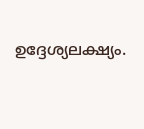ഉദ്ദേശ്യലക്ഷ്യം.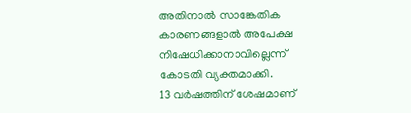അതിനാൽ സാങ്കേതിക കാരണങ്ങളാൽ അപേക്ഷ നിഷേധിക്കാനാവില്ലെന്ന് കോടതി വ്യക്തമാക്കി.
13 വർഷത്തിന് ശേഷമാണ്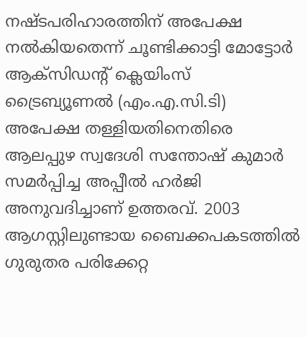നഷ്ടപരിഹാരത്തിന് അപേക്ഷ നൽകിയതെന്ന് ചൂണ്ടിക്കാട്ടി മോട്ടോർ ആക്സിഡന്റ് ക്ലെയിംസ് ട്രൈബ്യൂണൽ (എം.എ.സി.ടി) അപേക്ഷ തള്ളിയതിനെതിരെ ആലപ്പുഴ സ്വദേശി സന്തോഷ് കുമാർ സമർപ്പിച്ച അപ്പീൽ ഹർജി അനുവദിച്ചാണ് ഉത്തരവ്. 2003 ആഗസ്റ്റിലുണ്ടായ ബൈക്കപകടത്തിൽ ഗുരുതര പരിക്കേറ്റ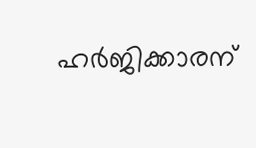ഹർജിക്കാരന്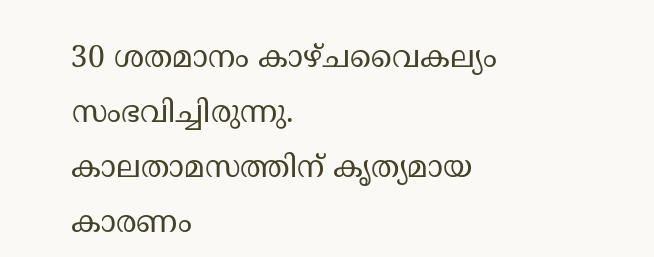30 ശതമാനം കാഴ്ചവൈകല്യം സംഭവിച്ചിരുന്നു. കാലതാമസത്തിന് കൃത്യമായ കാരണം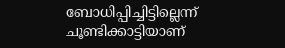ബോധിപ്പിച്ചിട്ടില്ലെന്ന് ചൂണ്ടിക്കാട്ടിയാണ്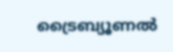ട്രൈബ്യൂണൽ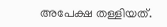അപേക്ഷ തള്ളിയത്.